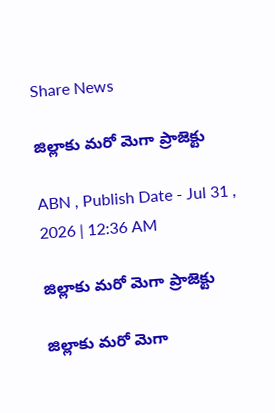Share News

జిల్లాకు మరో మెగా ప్రాజెక్టు

ABN , Publish Date - Jul 31 , 2026 | 12:36 AM

జిల్లాకు మరో మెగా ప్రాజెక్టు

జిల్లాకు మరో మెగా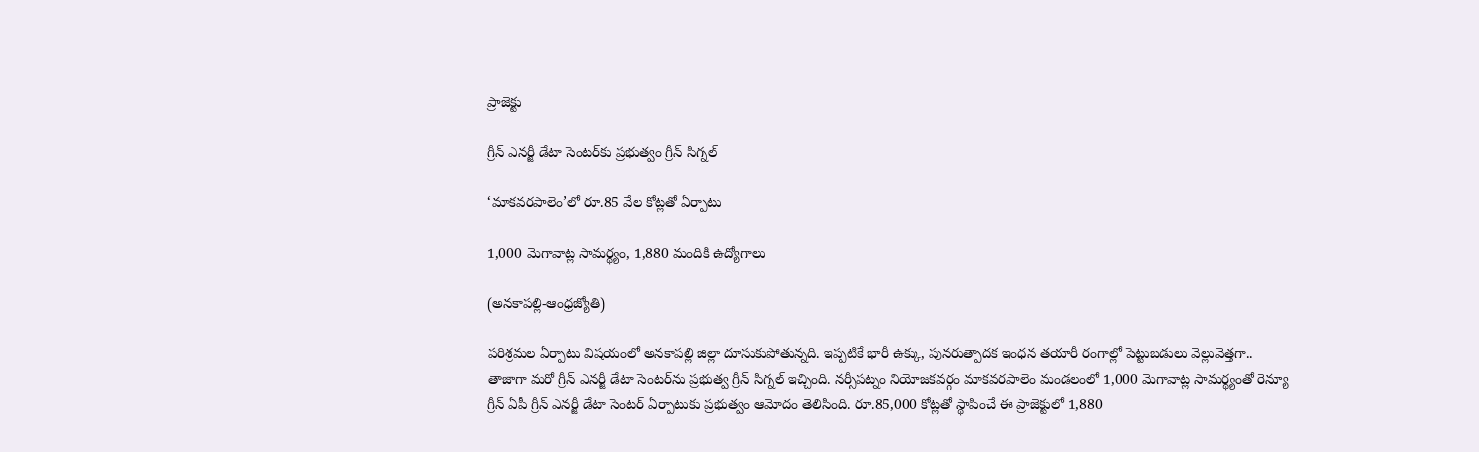ప్రాజెక్టు

గ్రీన్‌ ఎనర్జీ డేటా సెంటర్‌కు ప్రభుత్వం గ్రీన్‌ సిగ్నల్‌

‘మాకవరపాలెం’లో రూ.85 వేల కోట్లతో ఏర్పాటు

1,000 మెగావాట్ల సామర్థ్యం, 1,880 మందికి ఉద్యోగాలు

(అనకాపల్లి-ఆంధ్రజ్యోతి)

పరిశ్రమల ఏర్పాటు విషయంలో అనకాపల్లి జిల్లా దూసుకుపోతున్నది. ఇప్పటికే భారీ ఉక్కు, పునరుత్పాదక ఇంధన తయారీ రంగాల్లో పెట్టుబడులు వెల్లువెత్తగా.. తాజాగా మరో గ్రీన్‌ ఎనర్జీ డేటా సెంటర్‌ను ప్రభుత్వ గ్రీన్‌ సిగ్నల్‌ ఇచ్చింది. నర్సీపట్నం నియోజకవర్గం మాకవరపాలెం మండలంలో 1,000 మెగావాట్ల సామర్థ్యంతో రెన్యూ గ్రీన్‌ ఏపీ గ్రీన్‌ ఎనర్జీ డేటా సెంటర్‌ ఏర్పాటుకు ప్రభుత్వం ఆమోదం తెలిసింది. రూ.85,000 కోట్లతో స్థాపించే ఈ ప్రాజెక్టులో 1,880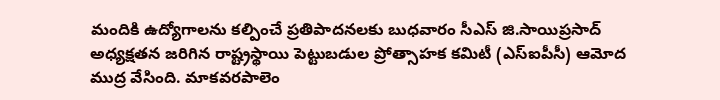మందికి ఉద్యోగాలను కల్పించే ప్రతిపాదనలకు బుధవారం సీఎస్‌ జి.సాయిప్రసాద్‌ అధ్యక్షతన జరిగిన రాష్ట్రస్థాయి పెట్టుబడుల ప్రోత్సాహక కమిటీ (ఎస్‌ఐపీసీ) ఆమోద ముద్ర వేసింది. మాకవరపాలెం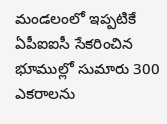మండలంలో ఇప్పటికే ఏపీఐఐసీ సేకరించిన భూముల్లో సుమారు 300 ఎకరాలను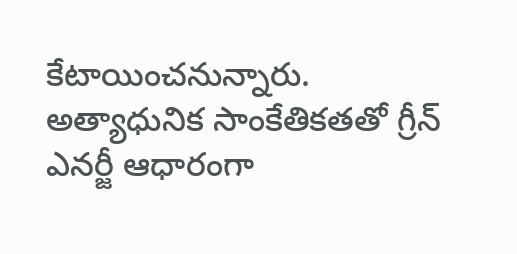కేటాయించనున్నారు. అత్యాధునిక సాంకేతికతతో గ్రీన్‌ ఎనర్జీ ఆధారంగా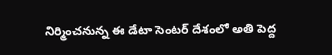నిర్మించనున్న ఈ డేటా సెంటర్‌ దేశంలో అతి పెద్ద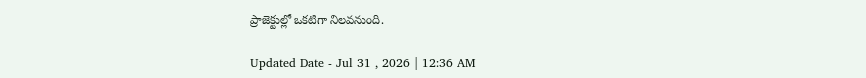ప్రాజెక్టుల్లో ఒకటిగా నిలవనుంది.

Updated Date - Jul 31 , 2026 | 12:36 AM